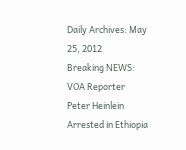Daily Archives: May 25, 2012
Breaking NEWS: VOA Reporter Peter Heinlein Arrested in Ethiopia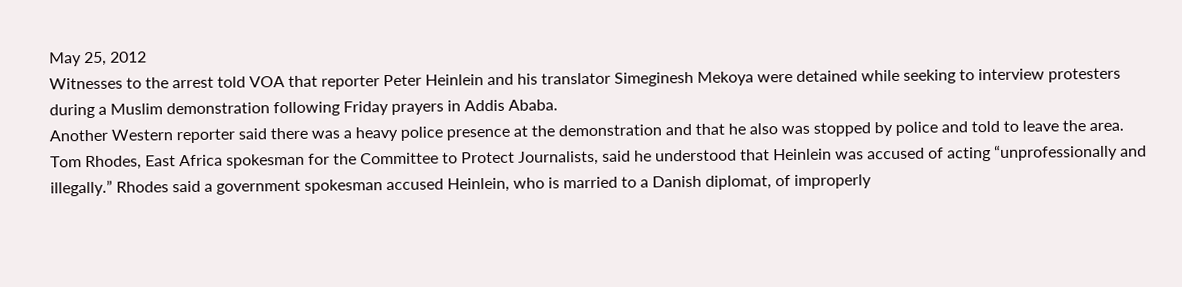May 25, 2012
Witnesses to the arrest told VOA that reporter Peter Heinlein and his translator Simeginesh Mekoya were detained while seeking to interview protesters during a Muslim demonstration following Friday prayers in Addis Ababa.
Another Western reporter said there was a heavy police presence at the demonstration and that he also was stopped by police and told to leave the area.
Tom Rhodes, East Africa spokesman for the Committee to Protect Journalists, said he understood that Heinlein was accused of acting “unprofessionally and illegally.” Rhodes said a government spokesman accused Heinlein, who is married to a Danish diplomat, of improperly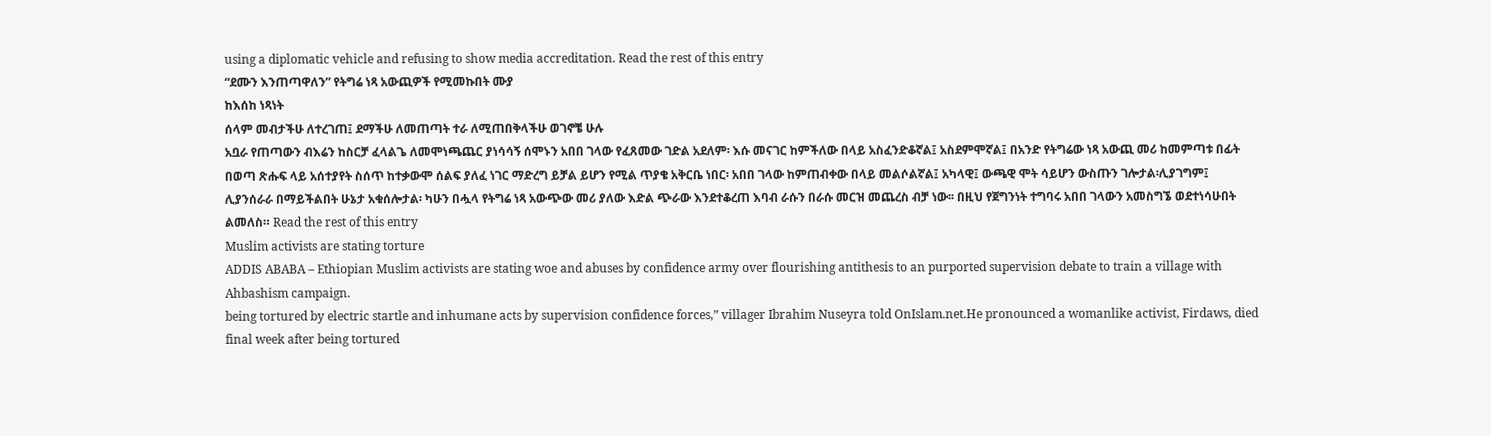using a diplomatic vehicle and refusing to show media accreditation. Read the rest of this entry
“ደሙን እንጠጣዋለን” የትግሬ ነጻ አውጪዎች የሚመኩበት ሙያ
ከእሰከ ነጻነት
ሰላም መብታችሁ ለተረገጠ፤ ደማችሁ ለመጠጣት ተራ ለሚጠበቅላችሁ ወገኖቼ ሁሉ
አቧራ የጠጣውን ብእሬን ከስርቻ ፈላልጌ ለመሞነጫጨር ያነሳሳኝ ሰሞኑን አበበ ገላው የፈጸመው ገድል አደለም፡ እሱ መናገር ከምችለው በላይ አስፈንድቆኛል፤ አስደምሞኛል፤ በአንድ የትግሬው ነጻ አውጪ መሪ ከመምጣቱ በፊት በወጣ ጽሑፍ ላይ አሰተያየት ስሰጥ ከተቃውሞ ሰልፍ ያለፈ ነገር ማድረግ ይቻል ይሆን የሚል ጥያቄ አቅርቤ ነበር፡ አበበ ገላው ከምጠብቀው በላይ መልሶልኛል፤ አካላዊ፤ ውጫዊ ሞት ሳይሆን ውስጡን ገሎታል፡ሊያገግም፤ ሊያንሰራራ በማይችልበት ሁኔታ አቁሰሎታል፡ ካሁን በሗላ የትግሬ ነጻ አውጭው መሪ ያለው እድል ጭራው እንደተቆረጠ እባብ ራሱን በራሱ መርዝ መጨረስ ብቻ ነው፡፡ በዚህ የጀግንነት ተግባሩ አበበ ገላውን አመስግኜ ወደተነሳሁበት ልመለስ። Read the rest of this entry
Muslim activists are stating torture
ADDIS ABABA – Ethiopian Muslim activists are stating woe and abuses by confidence army over flourishing antithesis to an purported supervision debate to train a village with Ahbashism campaign.
being tortured by electric startle and inhumane acts by supervision confidence forces,” villager Ibrahim Nuseyra told OnIslam.net.He pronounced a womanlike activist, Firdaws, died final week after being tortured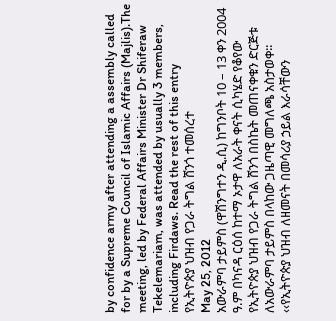by confidence army after attending a assembly called for by a Supreme Council of Islamic Affairs (Majlis).The meeting, led by Federal Affairs Minister Dr Shiferaw Tekelemariam, was attended by usually 3 members, including Firdaws. Read the rest of this entry
የኢትዮጵያ ህዝብ የጋራ ትግል ሸንጎ ተመሰረተ
May 25, 2012
አውራምባ ታይምስ (ዋሽንግተን ዲ.ሲ) ከግንቦት 10 – 13 ቀን 2004 ዓ.ም በካናዳ ርዕሰ ከተማ ኦታዋ ለአራት ቀናት ሲካሄድ የቆየው የኢትዮጵያ ህዝብ የጋራ ትግል ሸንጎ በስኬት መጠናቀቁን ድርጅቱ ለአውራምባ ታይምስ በላከው ጋዜጣዊ መግለጫ አስታወቀ፡፡
‹‹የኢትዮጵያ ህዝብ ለዘመናት በመሳሪያ ኃይል እራሳቸውን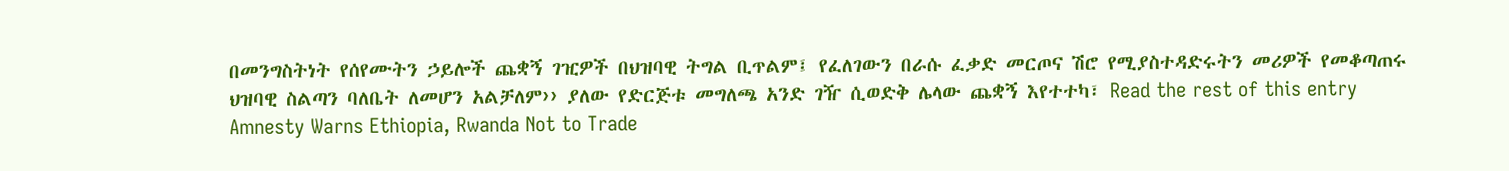በመንግስትነት የሰየሙትን ኃይሎች ጨቋኝ ገዢዎች በህዝባዊ ትግል ቢጥልም፤ የፈለገውን በራሱ ፈቃድ መርጦና ሽሮ የሚያስተዳድሩትን መሪዎች የመቆጣጠሩ ህዝባዊ ስልጣን ባለቤት ለመሆን አልቻለም›› ያለው የድርጅቱ መግለጫ አንድ ገዥ ሲወድቅ ሌላው ጨቋኝ እየተተካ፣ Read the rest of this entry
Amnesty Warns Ethiopia, Rwanda Not to Trade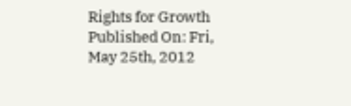Rights for Growth
Published On: Fri, May 25th, 2012